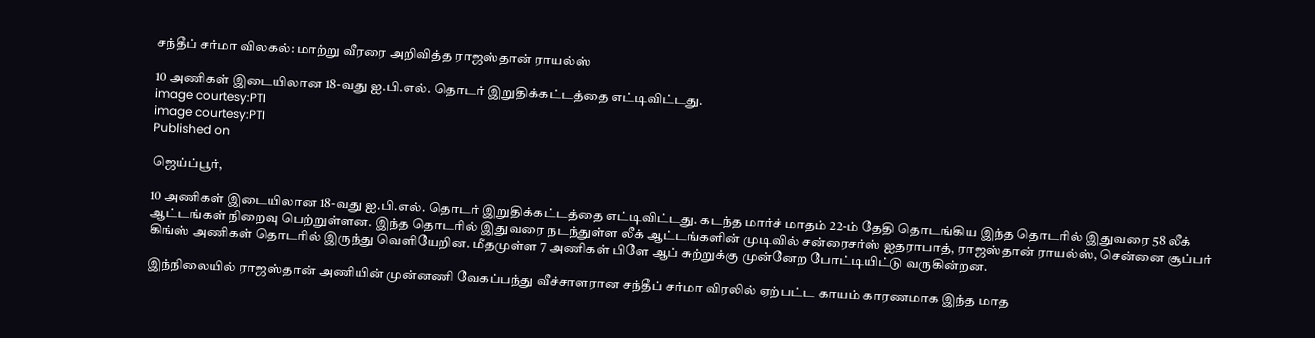சந்தீப் சர்மா விலகல்: மாற்று வீரரை அறிவித்த ராஜஸ்தான் ராயல்ஸ்

10 அணிகள் இடையிலான 18-வது ஐ.பி.எல். தொடர் இறுதிக்கட்டத்தை எட்டிவிட்டது.
image courtesy:PTI
image courtesy:PTI
Published on

ஜெய்ப்பூர்,

10 அணிகள் இடையிலான 18-வது ஐ.பி.எல். தொடர் இறுதிக்கட்டத்தை எட்டிவிட்டது. கடந்த மார்ச் மாதம் 22-ம் தேதி தொடங்கிய இந்த தொடரில் இதுவரை 58 லீக் ஆட்டங்கள் நிறைவு பெற்றுள்ளன. இந்த தொடரில் இதுவரை நடந்துள்ள லீக் ஆட்டங்களின் முடிவில் சன்ரைசர்ஸ் ஐதராபாத், ராஜஸ்தான் ராயல்ஸ், சென்னை சூப்பர் கிங்ஸ் அணிகள் தொடரில் இருந்து வெளியேறின. மீதமுள்ள 7 அணிகள் பிளே ஆப் சுற்றுக்கு முன்னேற போட்டியிட்டு வருகின்றன.

இந்நிலையில் ராஜஸ்தான் அணியின் முன்னணி வேகப்பந்து வீச்சாளரான சந்தீப் சர்மா விரலில் ஏற்பட்ட காயம் காரணமாக இந்த மாத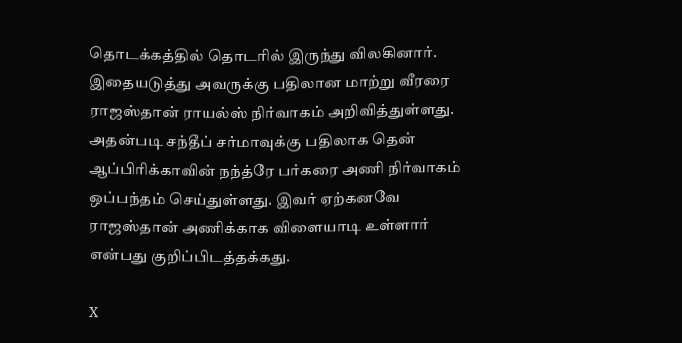தொடக்கத்தில் தொடரில் இருந்து விலகினார். இதையடுத்து அவருக்கு பதிலான மாற்று வீரரை ராஜஸ்தான் ராயல்ஸ் நிர்வாகம் அறிவித்துள்ளது. அதன்படி சந்தீப் சர்மாவுக்கு பதிலாக தென் ஆப்பிரிக்காவின் நந்த்ரே பர்கரை அணி நிர்வாகம் ஒப்பந்தம் செய்துள்ளது. இவர் ஏற்கனவே ராஜஸ்தான் அணிக்காக விளையாடி உள்ளார் என்பது குறிப்பிடத்தக்கது.

X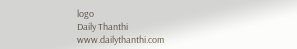logo
Daily Thanthi
www.dailythanthi.com